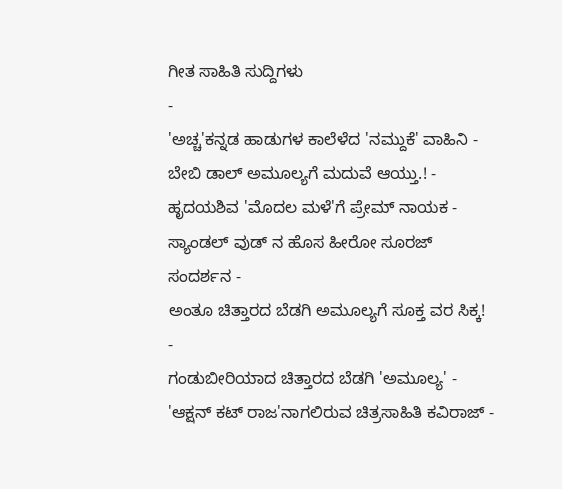ಗೀತ ಸಾಹಿತಿ ಸುದ್ದಿಗಳು
-
'ಅಚ್ಚ'ಕನ್ನಡ ಹಾಡುಗಳ ಕಾಲೆಳೆದ 'ನಮ್ದುಕೆ' ವಾಹಿನಿ -
ಬೇಬಿ ಡಾಲ್ ಅಮೂಲ್ಯಗೆ ಮದುವೆ ಆಯ್ತು.! -
ಹೃದಯಶಿವ 'ಮೊದಲ ಮಳೆ'ಗೆ ಪ್ರೇಮ್ ನಾಯಕ -
ಸ್ಯಾಂಡಲ್ ವುಡ್ ನ ಹೊಸ ಹೀರೋ ಸೂರಜ್ ಸಂದರ್ಶನ -
ಅಂತೂ ಚಿತ್ತಾರದ ಬೆಡಗಿ ಅಮೂಲ್ಯಗೆ ಸೂಕ್ತ ವರ ಸಿಕ್ಕ! -
ಗಂಡುಬೀರಿಯಾದ ಚಿತ್ತಾರದ ಬೆಡಗಿ 'ಅಮೂಲ್ಯ' -
'ಆಕ್ಷನ್ ಕಟ್ ರಾಜ'ನಾಗಲಿರುವ ಚಿತ್ರಸಾಹಿತಿ ಕವಿರಾಜ್ -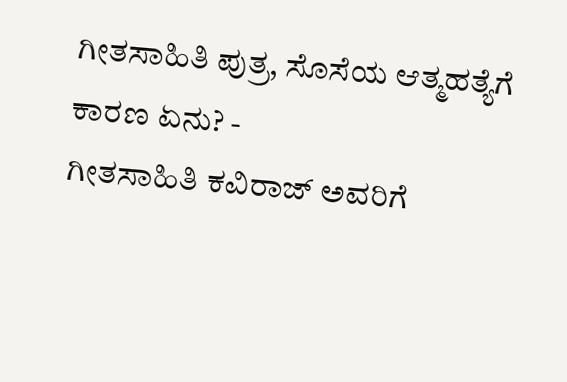ಗೀತಸಾಹಿತಿ ಪುತ್ರ, ಸೊಸೆಯ ಆತ್ಮಹತ್ಯೆಗೆ ಕಾರಣ ಏನು? -
ಗೀತಸಾಹಿತಿ ಕವಿರಾಜ್ ಅವರಿಗೆ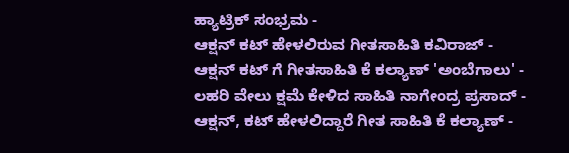ಹ್ಯಾಟ್ರಿಕ್ ಸಂಭ್ರಮ -
ಆಕ್ಷನ್ ಕಟ್ ಹೇಳಲಿರುವ ಗೀತಸಾಹಿತಿ ಕವಿರಾಜ್ -
ಆಕ್ಷನ್ ಕಟ್ ಗೆ ಗೀತಸಾಹಿತಿ ಕೆ ಕಲ್ಯಾಣ್ 'ಅಂಬೆಗಾಲು' -
ಲಹರಿ ವೇಲು ಕ್ಷಮೆ ಕೇಳಿದ ಸಾಹಿತಿ ನಾಗೇಂದ್ರ ಪ್ರಸಾದ್ -
ಆಕ್ಷನ್, ಕಟ್ ಹೇಳಲಿದ್ದಾರೆ ಗೀತ ಸಾಹಿತಿ ಕೆ ಕಲ್ಯಾಣ್ -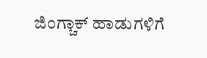ಜಿಂಗ್ಚಾಕ್ ಹಾಡುಗಳಿಗೆ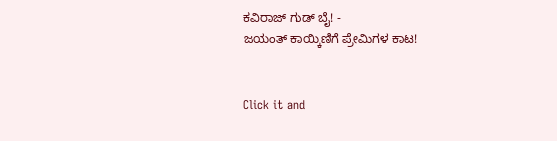ಕವಿರಾಜ್ ಗುಡ್ ಬೈ! -
ಜಯಂತ್ ಕಾಯ್ಕಿಣಿಗೆ ಪ್ರೇಮಿಗಳ ಕಾಟ!


Click it and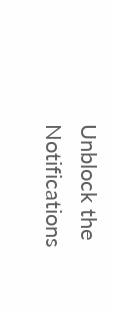Unblock the Notifications